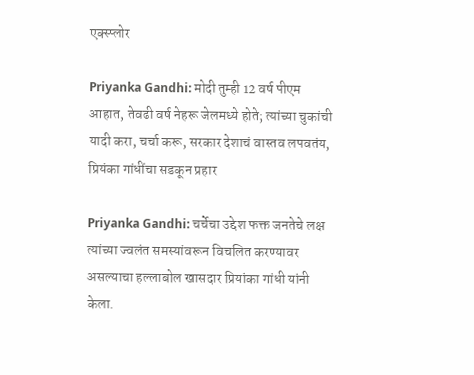एक्स्प्लोर

Priyanka Gandhi: मोदी तुम्ही 12 वर्ष पीएम आहात, तेवढी वर्ष नेहरू जेलमध्ये होते; त्यांच्या चुकांची यादी करा, चर्चा करू, सरकार देशाचं वास्तव लपवतंय, प्रियंका गांधींचा सडकून प्रहार

Priyanka Gandhi: चर्चेचा उद्देश फक्त जनतेचे लक्ष त्यांच्या ज्वलंत समस्यांवरून विचलित करण्यावर असल्याचा हल्लाबोल खासदार प्रियांका गांधी यांनी केला.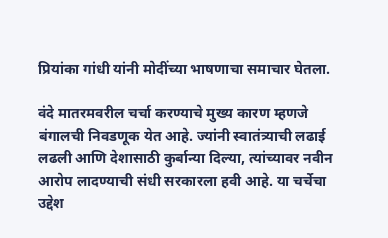प्रियांका गांधी यांनी मोदींच्या भाषणाचा समाचार घेतला.

वंदे मातरमवरील चर्चा करण्याचे मुख्य कारण म्हणजे बंगालची निवडणूक येत आहे. ज्यांनी स्वातंत्र्याची लढाई लढली आणि देशासाठी कुर्बान्या दिल्या, त्यांच्यावर नवीन आरोप लादण्याची संधी सरकारला हवी आहे. या चर्चेचा उद्देश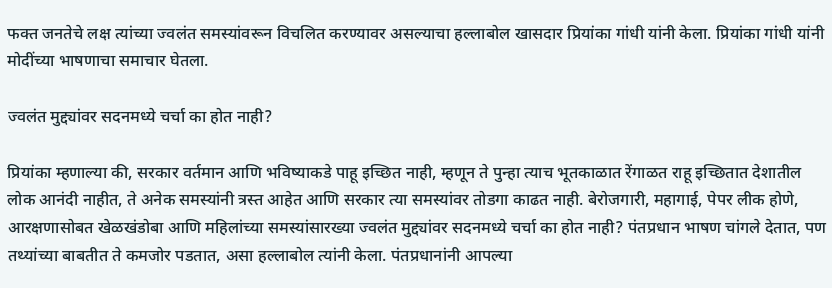फक्त जनतेचे लक्ष त्यांच्या ज्वलंत समस्यांवरून विचलित करण्यावर असल्याचा हल्लाबोल खासदार प्रियांका गांधी यांनी केला. प्रियांका गांधी यांनी मोदींच्या भाषणाचा समाचार घेतला.

ज्वलंत मुद्द्यांवर सदनमध्ये चर्चा का होत नाही?

प्रियांका म्हणाल्या की, सरकार वर्तमान आणि भविष्याकडे पाहू इच्छित नाही, म्हणून ते पुन्हा त्याच भूतकाळात रेंगाळत राहू इच्छितात देशातील लोक आनंदी नाहीत, ते अनेक समस्यांनी त्रस्त आहेत आणि सरकार त्या समस्यांवर तोडगा काढत नाही. बेरोजगारी, महागाई, पेपर लीक होणे, आरक्षणासोबत खेळखंडोबा आणि महिलांच्या समस्यांसारख्या ज्वलंत मुद्द्यांवर सदनमध्ये चर्चा का होत नाही? पंतप्रधान भाषण चांगले देतात, पण तथ्यांच्या बाबतीत ते कमजोर पडतात, असा हल्लाबोल त्यांनी केला. पंतप्रधानांनी आपल्या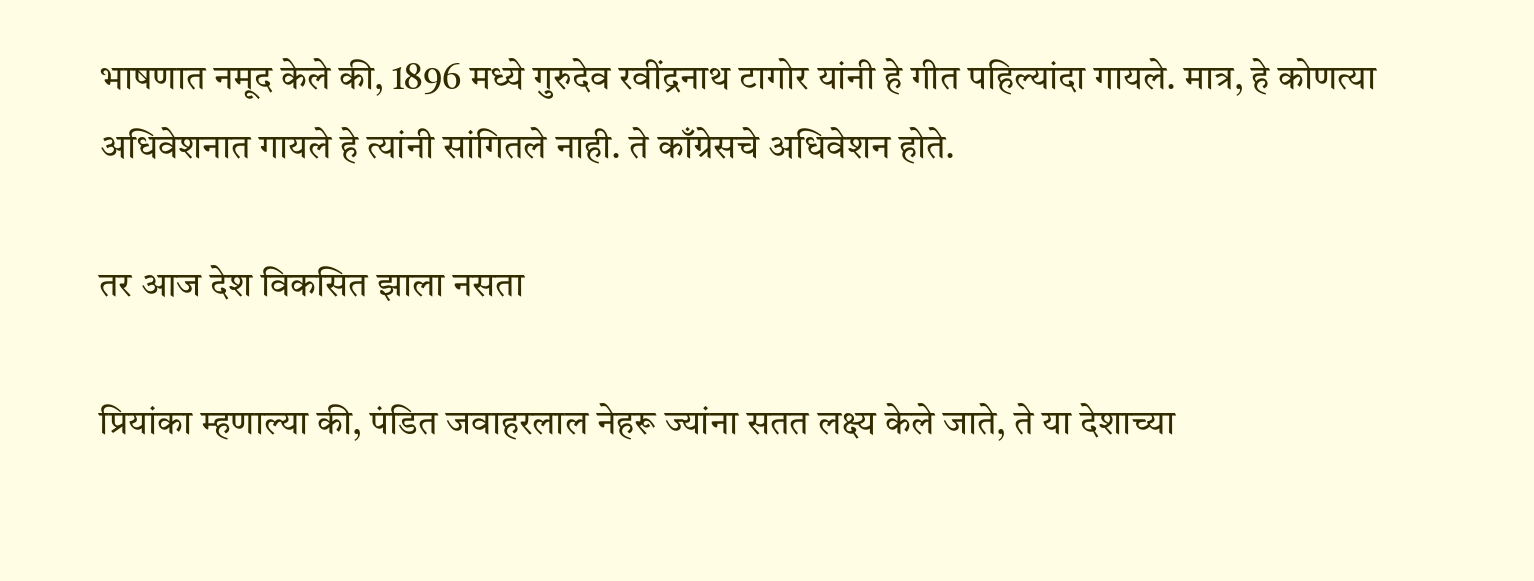भाषणात नमूद केले की, 1896 मध्ये गुरुदेव रवींद्रनाथ टागोर यांनी हे गीत पहिल्यांदा गायले. मात्र, हे कोणत्या अधिवेशनात गायले हे त्यांनी सांगितले नाही. ते काँग्रेसचे अधिवेशन होते.

तर आज देश विकसित झाला नसता

प्रियांका म्हणाल्या की, पंडित जवाहरलाल नेहरू ज्यांना सतत लक्ष्य केले जाते, ते या देशाच्या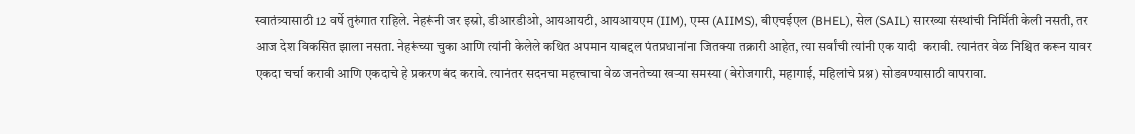स्वातंत्र्यासाठी 12 वर्षे तुरुंगात राहिले. नेहरूंनी जर इस्रो, डीआरडीओ, आयआयटी, आयआयएम (IIM), एम्स (AIIMS), बीएचईएल (BHEL), सेल (SAIL) सारख्या संस्थांची निर्मिती केली नसती, तर आज देश विकसित झाला नसता. नेहरूंच्या चुका आणि त्यांनी केलेले कथित अपमान याबद्दल पंतप्रधानांना जितक्या तक्रारी आहेत, त्या सर्वांची त्यांनी एक यादी  करावी. त्यानंतर वेळ निश्चित करून यावर एकदा चर्चा करावी आणि एकदाचे हे प्रकरण बंद करावे. त्यानंतर सदनचा महत्त्वाचा वेळ जनतेच्या खऱ्या समस्या (बेरोजगारी, महागाई, महिलांचे प्रश्न) सोडवण्यासाठी वापरावा.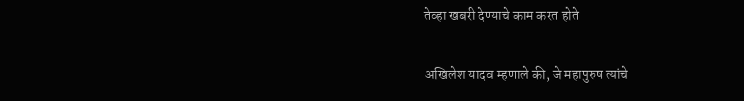तेव्हा खबरी देण्याचे काम करत होते

अखिलेश यादव म्हणाले की, जे महापुरुष त्यांचे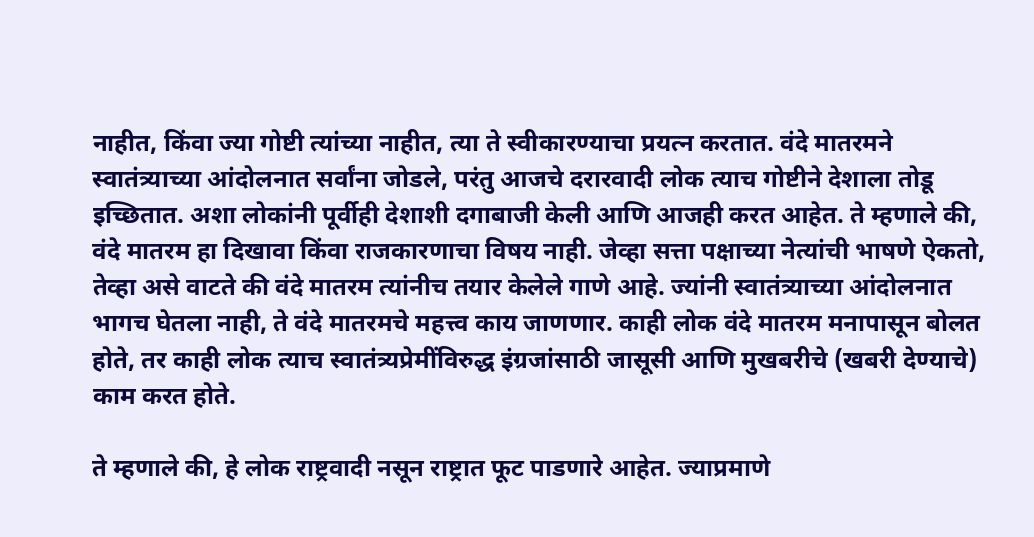नाहीत, किंवा ज्या गोष्टी त्यांच्या नाहीत, त्या ते स्वीकारण्याचा प्रयत्न करतात. वंदे मातरमने स्वातंत्र्याच्या आंदोलनात सर्वांना जोडले, परंतु आजचे दरारवादी लोक त्याच गोष्टीने देशाला तोडू इच्छितात. अशा लोकांनी पूर्वीही देशाशी दगाबाजी केली आणि आजही करत आहेत. ते म्हणाले की, वंदे मातरम हा दिखावा किंवा राजकारणाचा विषय नाही. जेव्हा सत्ता पक्षाच्या नेत्यांची भाषणे ऐकतो, तेव्हा असे वाटते की वंदे मातरम त्यांनीच तयार केलेले गाणे आहे. ज्यांनी स्वातंत्र्याच्या आंदोलनात भागच घेतला नाही, ते वंदे मातरमचे महत्त्व काय जाणणार. काही लोक वंदे मातरम मनापासून बोलत होते, तर काही लोक त्याच स्वातंत्र्यप्रेमींविरुद्ध इंग्रजांसाठी जासूसी आणि मुखबरीचे (खबरी देण्याचे) काम करत होते.

ते म्हणाले की, हे लोक राष्ट्रवादी नसून राष्ट्रात फूट पाडणारे आहेत. ज्याप्रमाणे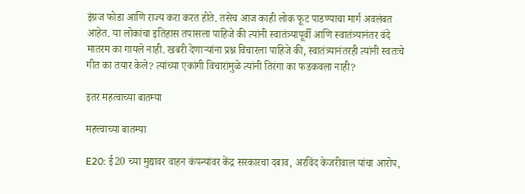इंग्रज फोडा आणि राज्य करा करत होते. तसेच आज काही लोक फूट पाडण्याचा मार्ग अवलंबत आहेत. या लोकांचा इतिहास तपासला पाहिजे की त्यांनी स्वातंत्र्यापूर्वी आणि स्वातंत्र्यानंतर वंदे मातरम का गायले नाही. खबरी देणाऱ्यांना प्रश्न विचारला पाहिजे की, स्वातंत्र्यानंतरही त्यांनी स्वतःचे गीत का तयार केले? त्यांच्या एकांगी विचारांमुळे त्यांनी तिरंगा का फडकवला नाही?

इतर महत्वाच्या बातम्या

महत्त्वाच्या बातम्या

E20: ई20 च्या मुद्यावर वाहन कंपन्यांवर केंद्र सरकारचा दबाव, अरविंद केजरीवाल यांचा आरोप,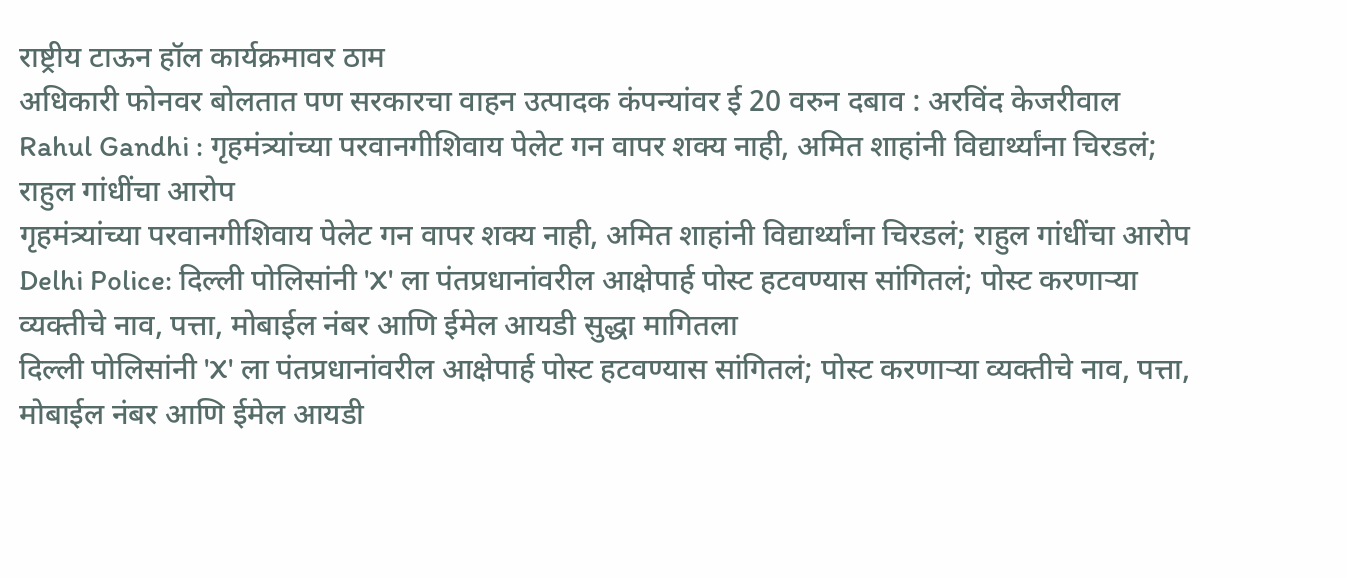राष्ट्रीय टाऊन हॉल कार्यक्रमावर ठाम
अधिकारी फोनवर बोलतात पण सरकारचा वाहन उत्पादक कंपन्यांवर ई 20 वरुन दबाव : अरविंद केजरीवाल
Rahul Gandhi : गृहमंत्र्यांच्या परवानगीशिवाय पेलेट गन वापर शक्य नाही, अमित शाहांनी विद्यार्थ्यांना चिरडलं; राहुल गांधींचा आरोप
गृहमंत्र्यांच्या परवानगीशिवाय पेलेट गन वापर शक्य नाही, अमित शाहांनी विद्यार्थ्यांना चिरडलं; राहुल गांधींचा आरोप
Delhi Police: दिल्ली पोलिसांनी 'X' ला पंतप्रधानांवरील आक्षेपार्ह पोस्ट हटवण्यास सांगितलं; पोस्ट करणाऱ्या व्यक्तीचे नाव, पत्ता, मोबाईल नंबर आणि ईमेल आयडी सुद्धा मागितला
दिल्ली पोलिसांनी 'X' ला पंतप्रधानांवरील आक्षेपार्ह पोस्ट हटवण्यास सांगितलं; पोस्ट करणाऱ्या व्यक्तीचे नाव, पत्ता, मोबाईल नंबर आणि ईमेल आयडी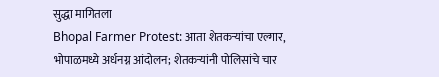सुद्धा मागितला
Bhopal Farmer Protest: आता शेतकऱ्यांचा एल्गार, भोपाळमध्ये अर्धनग्न आंदोलन; शेतकऱ्यांनी पोलिसांचे चार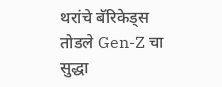थरांचे बॅरिकेड्स तोडले Gen-Z चा सुद्धा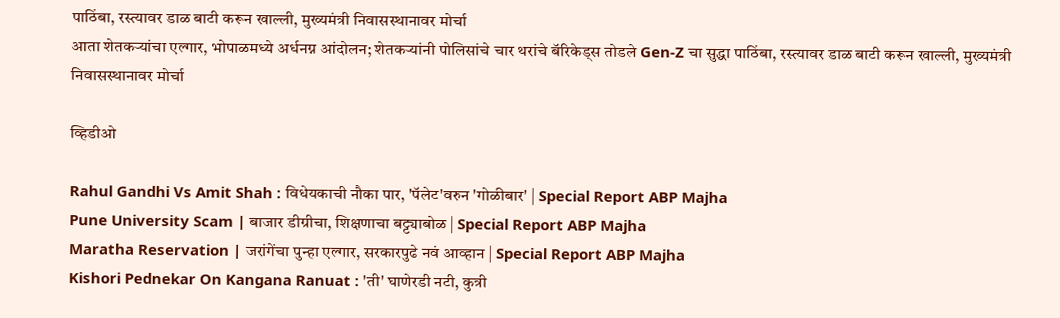पाठिंबा, रस्त्यावर डाळ बाटी करून खाल्ली, मुख्यमंत्री निवासस्थानावर मोर्चा
आता शेतकऱ्यांचा एल्गार, भोपाळमध्ये अर्धनग्न आंदोलन; शेतकऱ्यांनी पोलिसांचे चार थरांचे बॅरिकेड्स तोडले Gen-Z चा सुद्धा पाठिंबा, रस्त्यावर डाळ बाटी करून खाल्ली, मुख्यमंत्री निवासस्थानावर मोर्चा

व्हिडीओ

Rahul Gandhi Vs Amit Shah : विधेयकाची नौका पार, 'पॅलेट'वरुन 'गोळीबार' | Special Report ABP Majha
Pune University Scam | बाजार डीग्रीचा, शिक्षणाचा बट्ट्याबोळ | Special Report ABP Majha
Maratha Reservation | जरांगेंचा पुन्हा एल्गार, सरकारपुढे नवं आव्हान | Special Report ABP Majha
Kishori Pednekar On Kangana Ranuat : 'ती' घाणेरडी नटी, कुत्री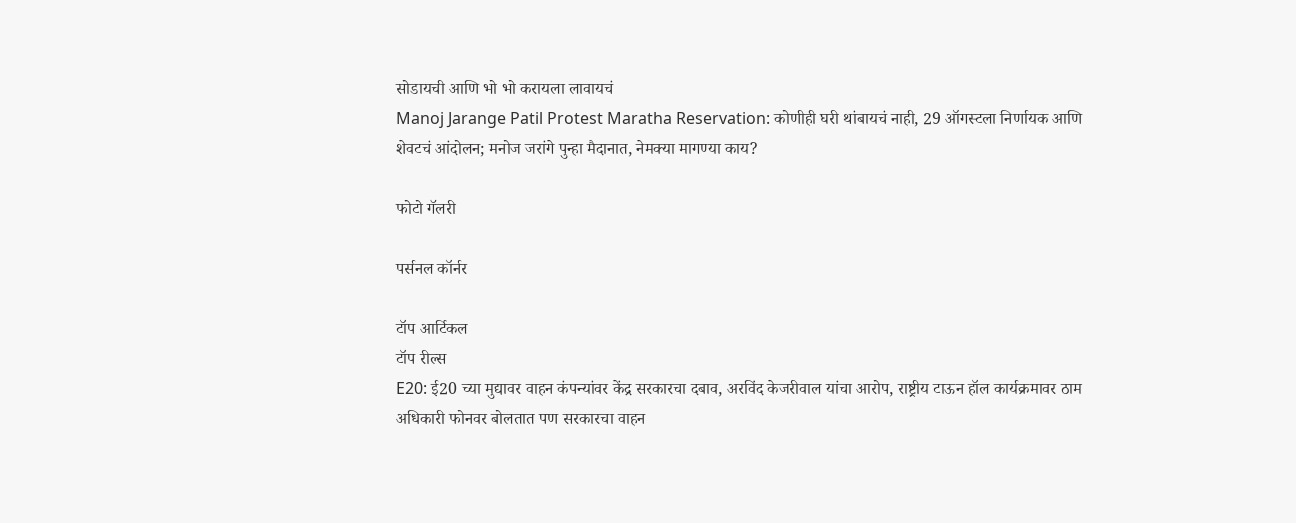सोडायची आणि भो भो करायला लावायचं
Manoj Jarange Patil Protest Maratha Reservation: कोणीही घरी थांबायचं नाही, 29 ऑगस्टला निर्णायक आणि शेवटचं आंदोलन; मनोज जरांगे पुन्हा मैदानात, नेमक्या मागण्या काय?

फोटो गॅलरी

पर्सनल कॉर्नर

टॉप आर्टिकल
टॉप रील्स
E20: ई20 च्या मुद्यावर वाहन कंपन्यांवर केंद्र सरकारचा दबाव, अरविंद केजरीवाल यांचा आरोप, राष्ट्रीय टाऊन हॉल कार्यक्रमावर ठाम
अधिकारी फोनवर बोलतात पण सरकारचा वाहन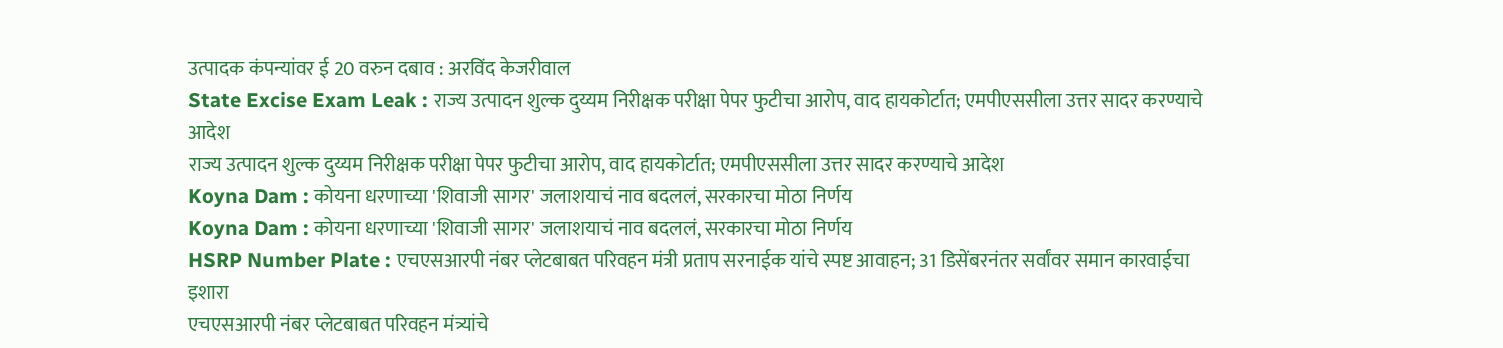उत्पादक कंपन्यांवर ई 20 वरुन दबाव : अरविंद केजरीवाल
State Excise Exam Leak : राज्य उत्पादन शुल्क दुय्यम निरीक्षक परीक्षा पेपर फुटीचा आरोप, वाद हायकोर्टात; एमपीएससीला उत्तर सादर करण्याचे आदेश
राज्य उत्पादन शुल्क दुय्यम निरीक्षक परीक्षा पेपर फुटीचा आरोप, वाद हायकोर्टात; एमपीएससीला उत्तर सादर करण्याचे आदेश
Koyna Dam : कोयना धरणाच्या 'शिवाजी सागर' जलाशयाचं नाव बदललं, सरकारचा मोठा निर्णय
Koyna Dam : कोयना धरणाच्या 'शिवाजी सागर' जलाशयाचं नाव बदललं, सरकारचा मोठा निर्णय
HSRP Number Plate : एचएसआरपी नंबर प्लेटबाबत परिवहन मंत्री प्रताप सरनाईक यांचे स्पष्ट आवाहन; 31 डिसेंबरनंतर सर्वांवर समान कारवाईचा इशारा
एचएसआरपी नंबर प्लेटबाबत परिवहन मंत्र्यांचे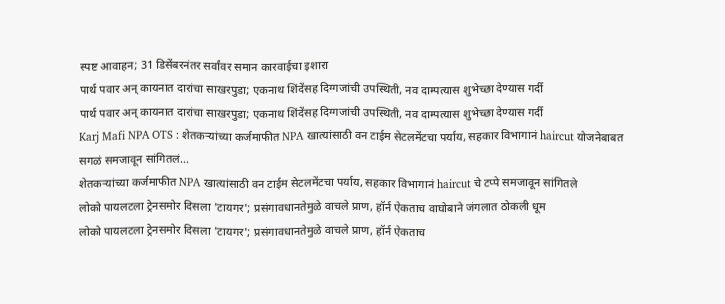स्पष्ट आवाहन; 31 डिसेंबरनंतर सर्वांवर समान कारवाईचा इशारा
पार्थ पवार अन् कायनात दारांचा साखरपुडा; एकनाथ शिंदेंसह दिग्गजांची उपस्थिती, नव दाम्पत्यास शुभेच्छा देण्यास गर्दी
पार्थ पवार अन् कायनात दारांचा साखरपुडा; एकनाथ शिंदेंसह दिग्गजांची उपस्थिती, नव दाम्पत्यास शुभेच्छा देण्यास गर्दी
Karj Mafi NPA OTS : शेतकऱ्यांच्या कर्जमाफीत NPA खात्यांसाठी वन टाईम सेटलमेंटचा पर्याय, सहकार विभागानं haircut योजनेबाबत सगळं समजावून सांगितलं...
शेतकऱ्यांच्या कर्जमाफीत NPA खात्यांसाठी वन टाईम सेटलमेंटचा पर्याय, सहकार विभागानं haircut चे टप्पे समजावून सांगितले
लोको पायलटला ट्रेनसमोर दिसला 'टायगर'; प्रसंगावधानतेमुळे वाचले प्राण, हॉर्न ऐकताच वाघोबाने जंगलात ठोकली धूम
लोको पायलटला ट्रेनसमोर दिसला 'टायगर'; प्रसंगावधानतेमुळे वाचले प्राण, हॉर्न ऐकताच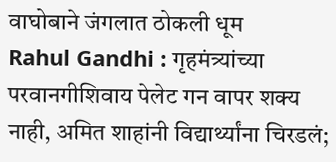वाघोबाने जंगलात ठोकली धूम
Rahul Gandhi : गृहमंत्र्यांच्या परवानगीशिवाय पेलेट गन वापर शक्य नाही, अमित शाहांनी विद्यार्थ्यांना चिरडलं;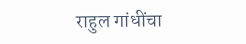राहुल गांधींचा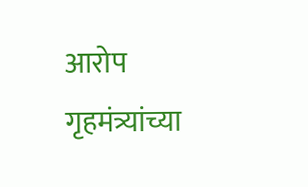आरोप
गृहमंत्र्यांच्या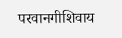परवानगीशिवाय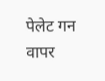पेलेट गन वापर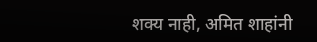शक्य नाही, अमित शाहांनी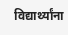विद्यार्थ्यांना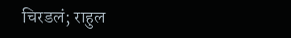चिरडलं; राहुल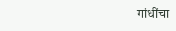गांधींचा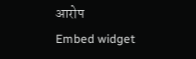आरोप
Embed widget